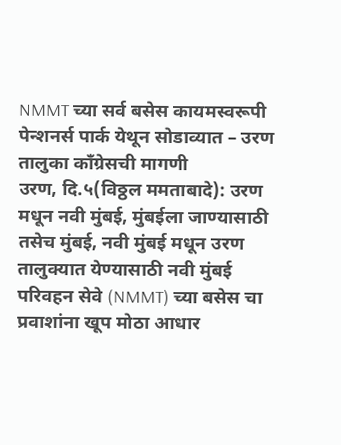NMMT च्या सर्व बसेस कायमस्वरूपी पेन्शनर्स पार्क येथून सोडाव्यात – उरण तालुका काँग्रेसची मागणी
उरण, दि.५(विठ्ठल ममताबादे): उरण मधून नवी मुंबई, मुंबईला जाण्यासाठी तसेच मुंबई, नवी मुंबई मधून उरण तालुक्यात येण्यासाठी नवी मुंबई परिवहन सेवे (NMMT) च्या बसेस चा प्रवाशांना खूप मोठा आधार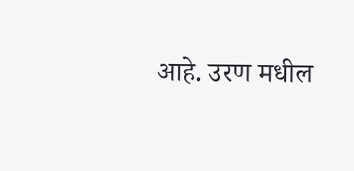आहे. उरण मधील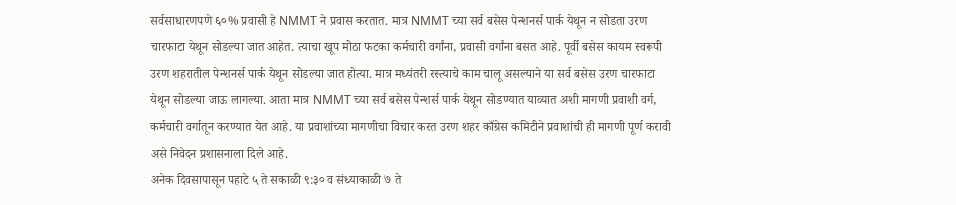सर्वसाधारणपणे ६०% प्रवासी हे NMMT ने प्रवास करतात. मात्र NMMT च्या सर्व बसेस पेन्शनर्स पार्क येथून न सोडता उरण चारफाटा येथून सोडल्या जात आहेत. त्याचा खूप मोठा फटका कर्मचारी वर्गांना, प्रवासी वर्गांना बसत आहे. पूर्वी बसेस कायम स्वरूपी उरण शहरातील पेन्शनर्स पार्क येथून सोडल्या जात होत्या. मात्र मध्यंतरी रस्त्याचे काम चालू असल्याने या सर्व बसेस उरण चारफाटा येथून सोडल्या जाऊ लागल्या. आता मात्र NMMT च्या सर्व बसेस पेन्शर्स पार्क येथून सोडण्यात याव्यात अशी मागणी प्रवाशी वर्ग, कर्मचारी वर्गातून करण्यात येत आहे. या प्रवाशांच्या मागणीचा विचार करत उरण शहर काँग्रेस कमिटीने प्रवाशांची ही मागणी पूर्ण करावी असे निवेदन प्रशासनाला दिले आहे.
अनेक दिवसापासून पहाटे ५ ते सकाळी ९:३० व संध्याकाळी ७ ते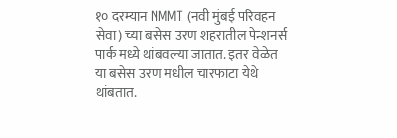१० दरम्यान NMMT (नवी मुंबई परिवहन सेवा) च्या बसेस उरण शहरातील पेन्शनर्स पार्क मध्ये थांबवल्या जातात. इतर वेळेत या बसेस उरण मधील चारफाटा येथे थांबतात.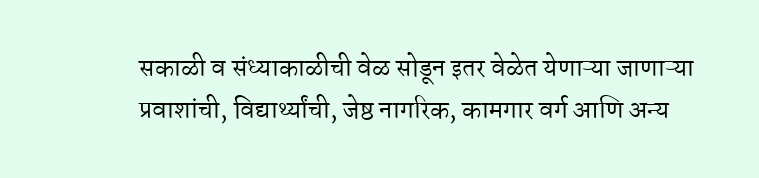सकाळी व संध्याकाळीची वेळ सोडून इतर वेळेत येणाऱ्या जाणाऱ्या प्रवाशांची, विद्यार्थ्यांची, जेष्ठ नागरिक, कामगार वर्ग आणि अन्य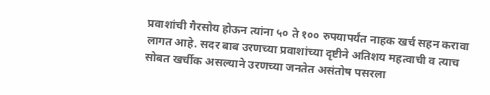प्रवाशांची गैरसोय होऊन त्यांना ५० ते १०० रुपयापर्यंत नाहक खर्च सहन करावा लागत आहे. सदर बाब उरणच्या प्रवाशांच्या दृष्टीने अतिशय महत्वाची व त्याच सोबत खर्चीक असल्याने उरणच्या जनतेत असंतोष पसरला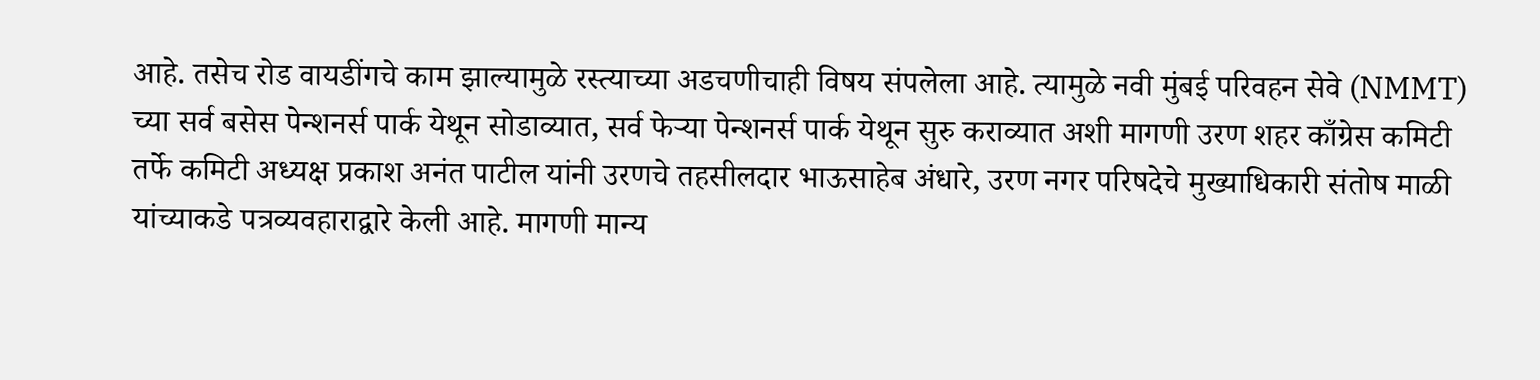आहे. तसेच रोड वायडींगचे काम झाल्यामुळे रस्त्याच्या अडचणीचाही विषय संपलेला आहे. त्यामुळे नवी मुंबई परिवहन सेवे (NMMT) च्या सर्व बसेस पेन्शनर्स पार्क येथून सोडाव्यात, सर्व फेऱ्या पेन्शनर्स पार्क येथून सुरु कराव्यात अशी मागणी उरण शहर काँग्रेस कमिटी तर्फे कमिटी अध्यक्ष प्रकाश अनंत पाटील यांनी उरणचे तहसीलदार भाऊसाहेब अंधारे, उरण नगर परिषदेचे मुख्याधिकारी संतोष माळी यांच्याकडे पत्रव्यवहाराद्वारे केली आहे. मागणी मान्य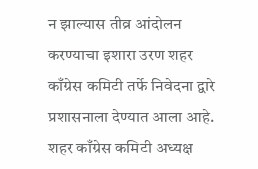न झाल्यास तीव्र आंदोलन करण्याचा इशारा उरण शहर काँग्रेस कमिटी तर्फे निवेदना द्वारे प्रशासनाला देण्यात आला आहे. शहर काँग्रेस कमिटी अध्यक्ष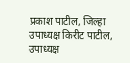प्रकाश पाटील, जिल्हा उपाध्यक्ष किरीट पाटील, उपाध्यक्ष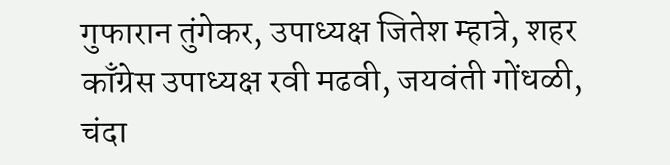गुफारान तुंगेकर, उपाध्यक्ष जितेश म्हात्रे, शहर काँग्रेस उपाध्यक्ष रवी मढवी, जयवंती गोंधळी, चंदा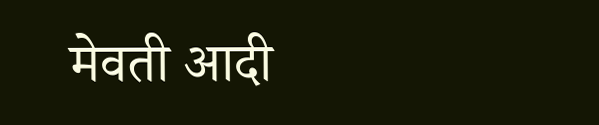मेवती आदी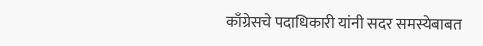काँग्रेसचे पदाधिकारी यांनी सदर समस्येबाबत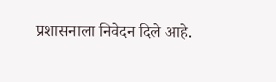प्रशासनाला निवेदन दिले आहे.